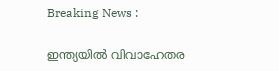Breaking News :

ഇന്ത്യയില്‍ വിവാഹേതര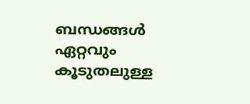ബന്ധങ്ങള്‍ ഏറ്റവും കൂടുതലുള്ള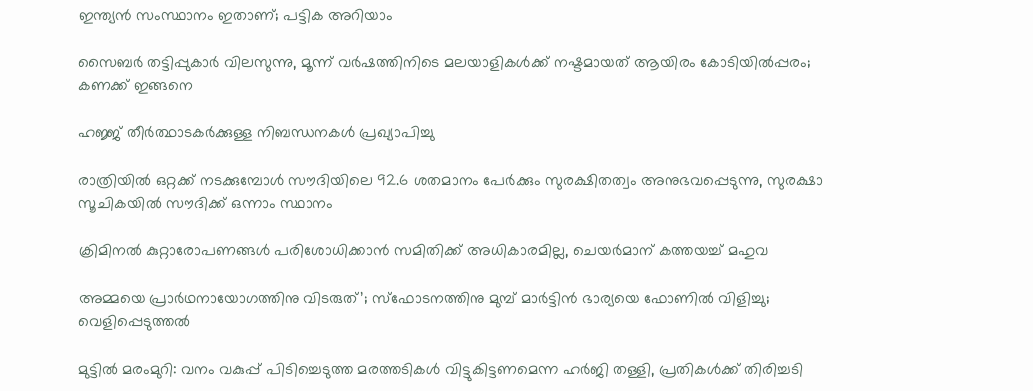ഇന്ത്യന്‍ സംസ്ഥാനം ഇതാണ്; പട്ടിക അറിയാം

സൈബര്‍ തട്ടിപ്പുകാര്‍ വിലസുന്നു, മൂന്ന് വര്‍ഷത്തിനിടെ മലയാളികള്‍ക്ക് നഷ്ടമായത് ആയിരം കോടിയില്‍പ്പരം; കണക്ക് ഇങ്ങനെ

ഹജ്ജ് തീർത്ഥാടകർക്കുള്ള നിബന്ധനകൾ പ്രഖ്യാപിച്ചു

രാത്രിയിൽ ഒറ്റക്ക് നടക്കുമ്പോൾ സൗദിയിലെ 92.6 ശതമാനം പേർക്കും സുരക്ഷിതത്വം അനുഭവപ്പെടുന്നു, സുരക്ഷാ സൂചികയിൽ സൗദിക്ക് ഒന്നാം സ്ഥാനം

ക്രിമിനല്‍ കുറ്റാരോപണങ്ങള്‍ പരിശോധിക്കാന്‍ സമിതിക്ക്‌ അധികാരമില്ല, ചെയര്‍മാന്‌ കത്തയച്ച് മഹുവ

അമ്മയെ പ്രാര്‍ഥനായോഗത്തിനു വിടരുത്’; സ്‌ഫോടനത്തിനു മുമ്പ് മാര്‍ട്ടിന്‍ ഭാര്യയെ ഫോണില്‍ വിളിച്ചു; വെളിപ്പെടുത്തല്‍

മുട്ടില്‍ മരംമുറി: വനം വകുപ്പ് പിടിച്ചെടുത്ത മരത്തടികള്‍ വിട്ടുകിട്ടണമെന്ന ഹര്‍ജി തള്ളി, പ്രതികള്‍ക്ക് തിരിച്ചടി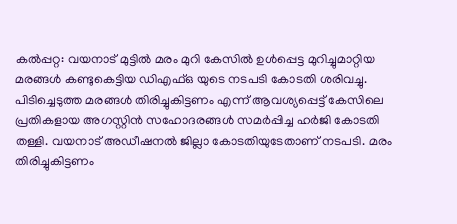കല്‍പ്പറ്റ: വയനാട് മുട്ടില്‍ മരം മുറി കേസില്‍ ഉൾപ്പെട്ട മുറിച്ചുമാറ്റിയ മരങ്ങള്‍ കണ്ടുകെട്ടിയ ഡിഎഫ്ഒ യുടെ നടപടി കോടതി ശരിവച്ചു. പിടിച്ചെടുത്ത മരങ്ങള്‍ തിരിച്ചുകിട്ടണം എന്ന് ആവശ്യപ്പെട്ട് കേസിലെ പ്രതികളായ അഗസ്റ്റിന്‍ സഹോദരങ്ങള്‍ സമര്‍പ്പിച്ച ഹര്‍ജി കോടതി തള്ളി. വയനാട് അഡീഷനല്‍ ജില്ലാ കോടതിയുടേതാണ് നടപടി. മരം തിരിച്ചുകിട്ടണം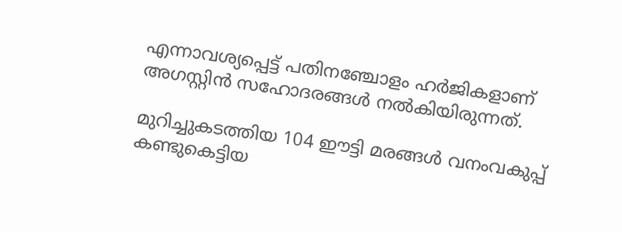എന്നാവശ്യപ്പെട്ട് പതിനഞ്ചോളം ഹര്‍ജികളാണ് അഗസ്റ്റിന്‍ സഹോദരങ്ങള്‍ നല്‍കിയിരുന്നത്.

മുറിച്ചുകടത്തിയ 104 ഈട്ടി മരങ്ങള്‍ വനംവകുപ്പ് കണ്ടുകെട്ടിയ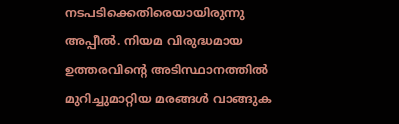നടപടിക്കെതിരെയായിരുന്നു അപ്പീല്‍. നിയമ വിരുദ്ധമായ ഉത്തരവിന്റെ അടിസ്ഥാനത്തില്‍ മുറിച്ചുമാറ്റിയ മരങ്ങള്‍ വാങ്ങുക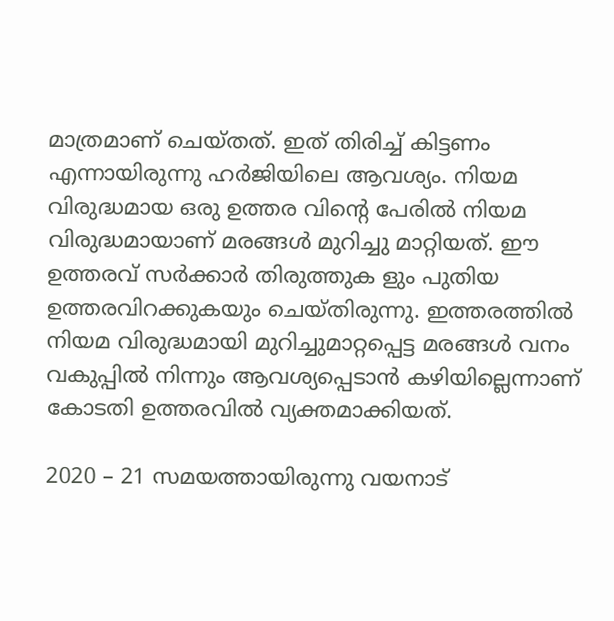മാത്രമാണ് ചെയ്തത്. ഇത് തിരിച്ച് കിട്ടണം എന്നായിരുന്നു ഹര്‍ജിയിലെ ആവശ്യം. നിയമ വിരുദ്ധമായ ഒരു ഉത്തര വിന്റെ പേരില്‍ നിയമ വിരുദ്ധമായാണ് മരങ്ങള്‍ മുറിച്ചു മാറ്റിയത്. ഈ ഉത്തരവ് സര്‍ക്കാര്‍ തിരുത്തുക ളും പുതിയ ഉത്തരവിറക്കുകയും ചെയ്തിരുന്നു. ഇത്തരത്തില്‍ നിയമ വിരുദ്ധമായി മുറിച്ചുമാറ്റപ്പെട്ട മരങ്ങള്‍ വനം വകുപ്പില്‍ നിന്നും ആവശ്യപ്പെടാന്‍ കഴിയില്ലെന്നാണ് കോടതി ഉത്തരവില്‍ വ്യക്തമാക്കിയത്.

2020 – 21 സമയത്തായിരുന്നു വയനാട്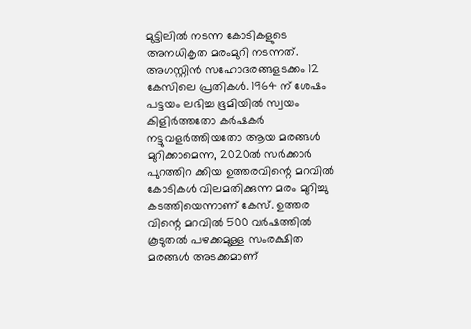മുട്ടിലില്‍ നടന്ന കോടികളുടെ അനധികൃത മരംമുറി നടന്നത്. അഗസ്റ്റിന്‍ സഹോദരങ്ങളടക്കം 12 കേസിലെ പ്രതികള്‍. 1964 ന് ശേഷം പട്ടയം ലഭിച്ച ഭൂമിയില്‍ സ്വയം കിളിര്‍ത്തതോ കര്‍ഷകര്‍ നട്ടുവളര്‍ത്തിയതോ ആയ മരങ്ങള്‍ മുറിക്കാമെന്ന, 2020ല്‍ സര്‍ക്കാര്‍ പുറത്തിറ ക്കിയ ഉത്തരവിന്റെ മറവില്‍ കോടികള്‍ വിലമതിക്കുന്ന മരം മുറിച്ചു കടത്തിയെന്നാണ് കേസ്. ഉത്തര വിന്റെ മറവില്‍ 500 വര്‍ഷത്തില്‍ കൂടുതല്‍ പഴക്കമുള്ള സംരക്ഷിത മരങ്ങള്‍ അടക്കമാണ്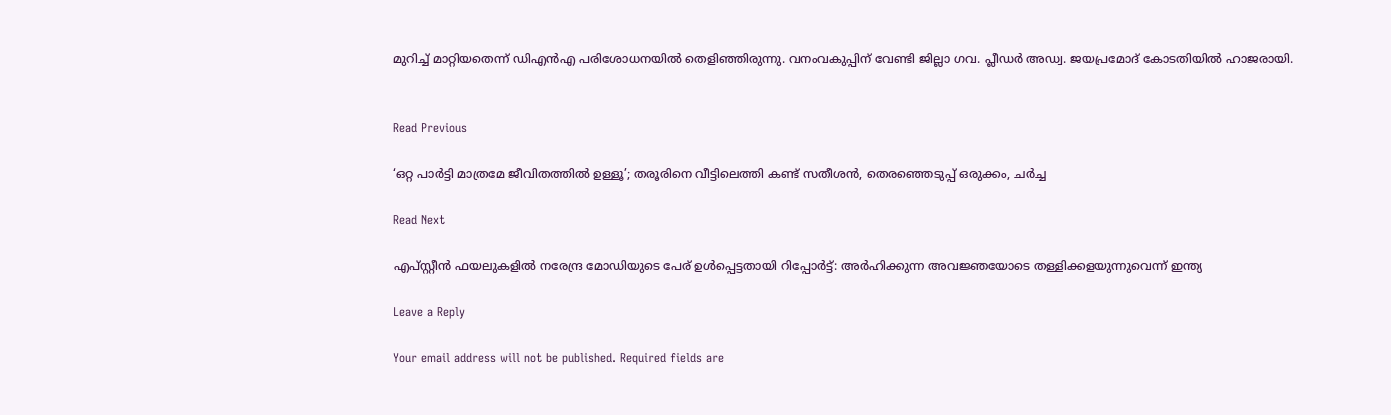മുറിച്ച് മാറ്റിയതെന്ന് ഡിഎന്‍എ പരിശോധനയില്‍ തെളിഞ്ഞിരുന്നു. വനംവകുപ്പിന് വേണ്ടി ജില്ലാ ഗവ. പ്ലീഡര്‍ അഡ്വ. ജയപ്രമോദ് കോടതിയില്‍ ഹാജരായി.


Read Previous

‘ഒറ്റ പാര്‍ട്ടി മാത്രമേ ജീവിതത്തില്‍ ഉള്ളൂ’; തരൂരിനെ വീട്ടിലെത്തി കണ്ട് സതീശന്‍, തെരഞ്ഞെടുപ്പ് ഒരുക്കം, ചര്‍ച്ച

Read Next

എപ്സ്റ്റീന്‍ ഫയലുകളില്‍ നരേന്ദ്ര മോഡിയുടെ പേര് ഉള്‍പ്പെട്ടതായി റിപ്പോര്‍ട്ട്: അര്‍ഹിക്കുന്ന അവജ്ഞയോടെ തള്ളിക്കളയുന്നുവെന്ന് ഇന്ത്യ

Leave a Reply

Your email address will not be published. Required fields are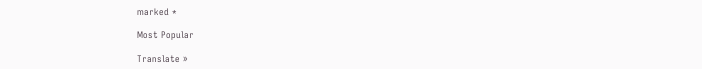marked *

Most Popular

Translate »